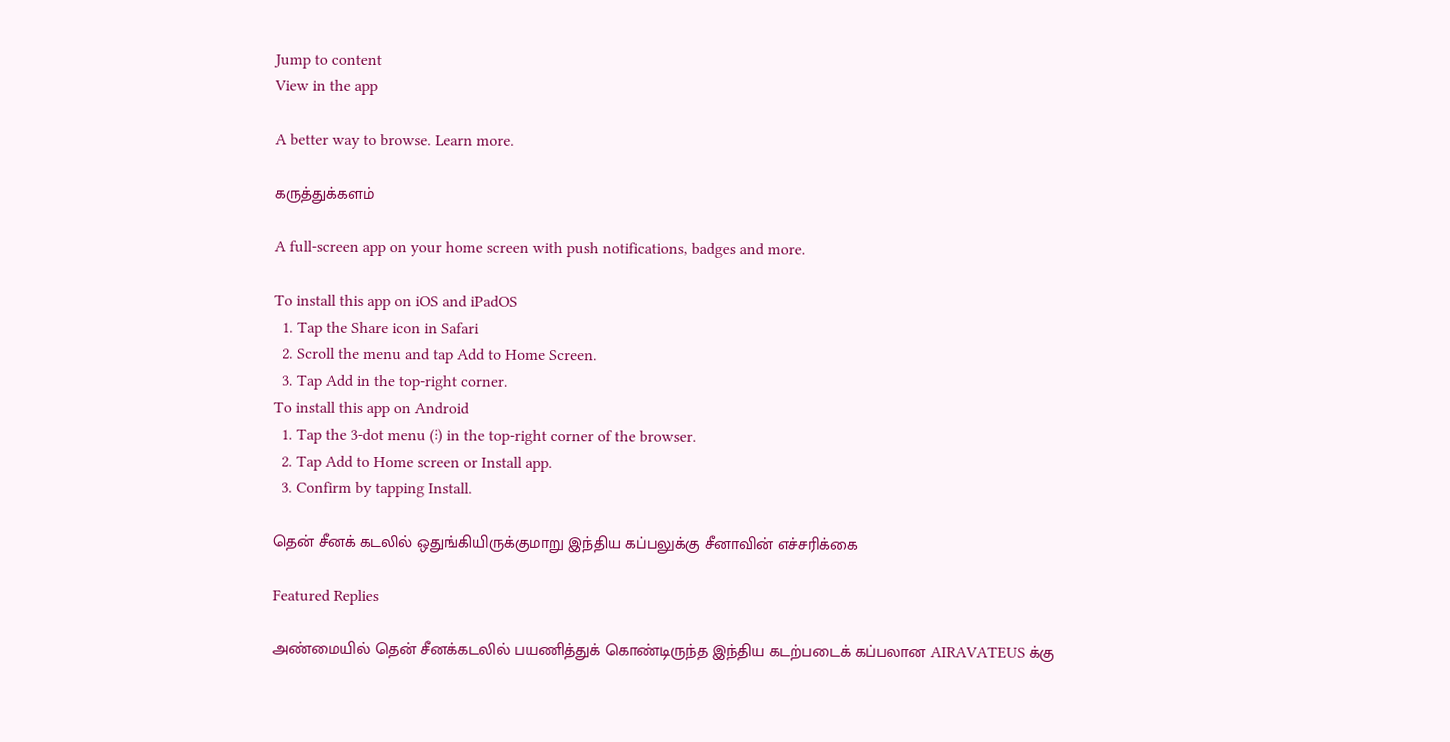Jump to content
View in the app

A better way to browse. Learn more.

கருத்துக்களம்

A full-screen app on your home screen with push notifications, badges and more.

To install this app on iOS and iPadOS
  1. Tap the Share icon in Safari
  2. Scroll the menu and tap Add to Home Screen.
  3. Tap Add in the top-right corner.
To install this app on Android
  1. Tap the 3-dot menu (⋮) in the top-right corner of the browser.
  2. Tap Add to Home screen or Install app.
  3. Confirm by tapping Install.

தென் சீனக் கடலில் ஒதுங்கியிருக்குமாறு இந்திய கப்பலுக்கு சீனாவின் எச்சரிக்கை

Featured Replies

அண்மையில் தென் சீனக்கடலில் பயணித்துக் கொண்டிருந்த இந்திய கடற்படைக் கப்பலான AIRAVATEUS க்கு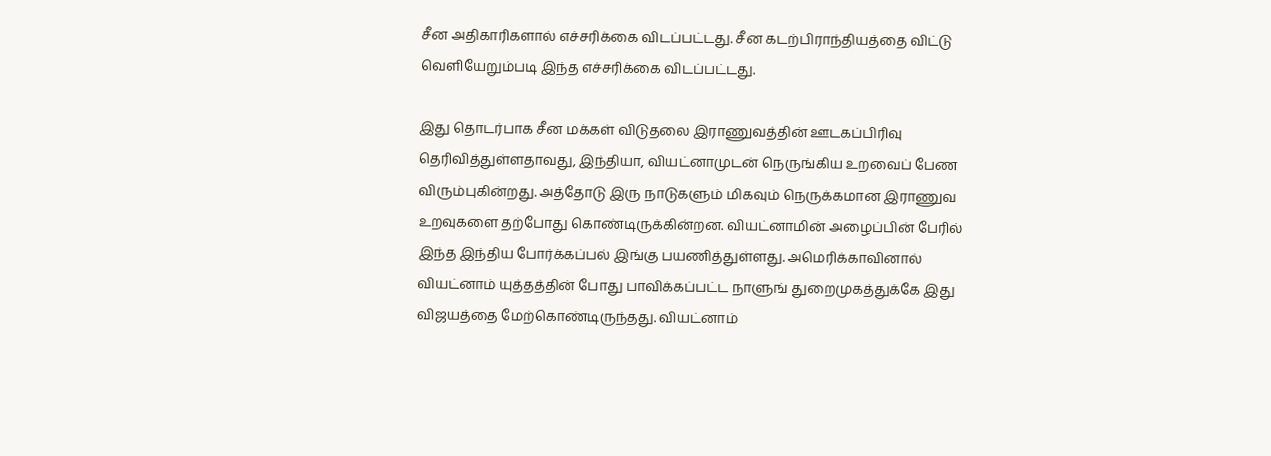சீன அதிகாரிகளால் எச்சரிக்கை விடப்பட்டது. சீன கடற்பிராந்தியத்தை விட்டு வெளியேறும்படி இந்த எச்சரிக்கை விடப்பட்டது.

இது தொடர்பாக சீன மக்கள் விடுதலை இராணுவத்தின் ஊடகப்பிரிவு தெரிவித்துள்ளதாவது, இந்தியா, வியட்னாமுடன் நெருங்கிய உறவைப் பேண விரும்புகின்றது. அத்தோடு இரு நாடுகளும் மிகவும் நெருக்கமான இராணுவ உறவுகளை தற்போது கொண்டிருக்கின்றன. வியட்னாமின் அழைப்பின் பேரில் இந்த இந்திய போர்க்கப்பல் இங்கு பயணித்துள்ளது. அமெரிக்காவினால் வியட்னாம் யுத்தத்தின் போது பாவிக்கப்பட்ட நாளுங் துறைமுகத்துக்கே இது விஜயத்தை மேற்கொண்டிருந்தது. வியட்னாம்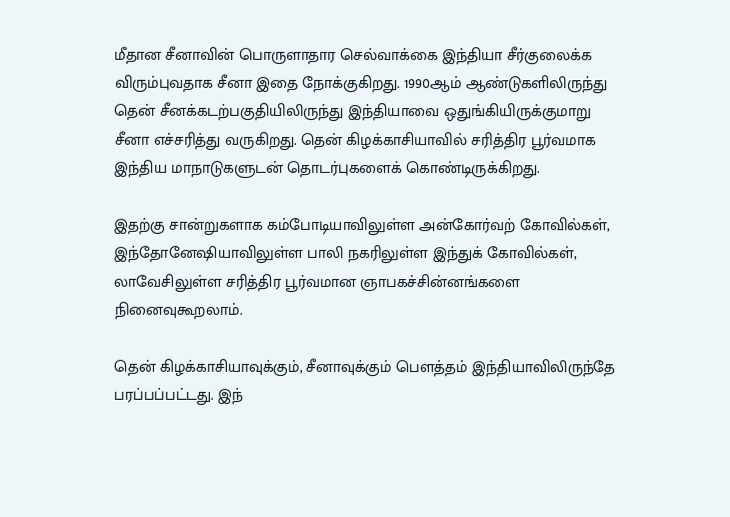மீதான சீனாவின் பொருளாதார செல்வாக்கை இந்தியா சீர்குலைக்க விரும்புவதாக சீனா இதை நோக்குகிறது. 1990ஆம் ஆண்டுகளிலிருந்து தென் சீனக்கடற்பகுதியிலிருந்து இந்தியாவை ஒதுங்கியிருக்குமாறு சீனா எச்சரித்து வருகிறது. தென் கிழக்காசியாவில் சரித்திர பூர்வமாக இந்திய மாநாடுகளுடன் தொடர்புகளைக் கொண்டிருக்கிறது.

இதற்கு சான்றுகளாக கம்போடியாவிலுள்ள அன்கோர்வற் கோவில்கள், இந்தோனேஷியாவிலுள்ள பாலி நகரிலுள்ள இந்துக் கோவில்கள், லாவேசிலுள்ள சரித்திர பூர்வமான ஞாபகச்சின்னங்களை நினைவுகூறலாம்.

தென் கிழக்காசியாவுக்கும், சீனாவுக்கும் பௌத்தம் இந்தியாவிலிருந்தே பரப்பப்பட்டது. இந்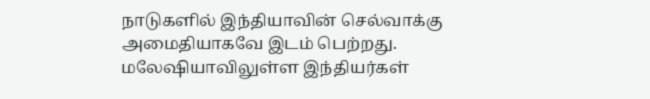நாடுகளில் இந்தியாவின் செல்வாக்கு அமைதியாகவே இடம் பெற்றது. மலேஷியாவிலுள்ள இந்தியர்கள்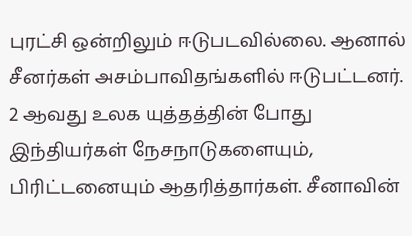புரட்சி ஒன்றிலும் ஈடுபடவில்லை. ஆனால் சீனர்கள் அசம்பாவிதங்களில் ஈடுபட்டனர். 2 ஆவது உலக யுத்தத்தின் போது இந்தியர்கள் நேசநாடுகளையும், பிரிட்டனையும் ஆதரித்தார்கள். சீனாவின்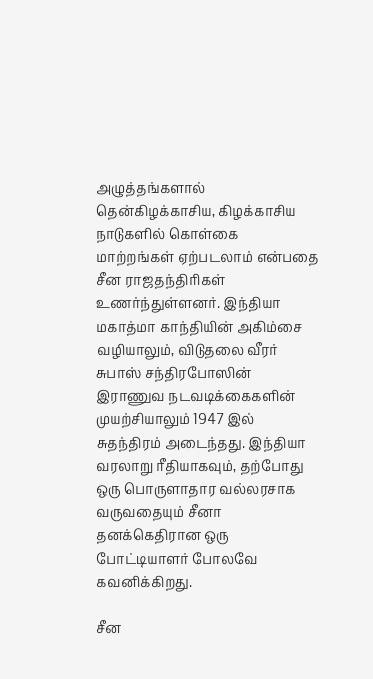அழுத்தங்களால் தென்கிழக்காசிய, கிழக்காசிய நாடுகளில் கொள்கை மாற்றங்கள் ஏற்படலாம் என்பதை சீன ராஜதந்திரிகள் உணர்ந்துள்ளனர். இந்தியா மகாத்மா காந்தியின் அகிம்சை வழியாலும், விடுதலை வீரர் சுபாஸ் சந்திரபோஸின் இராணுவ நடவடிக்கைகளின் முயற்சியாலும் 1947 இல் சுதந்திரம் அடைந்தது. இந்தியா வரலாறு ரீதியாகவும், தற்போது ஒரு பொருளாதார வல்லரசாக வருவதையும் சீனா தனக்கெதிரான ஒரு போட்டியாளர் போலவே கவனிக்கிறது.

சீன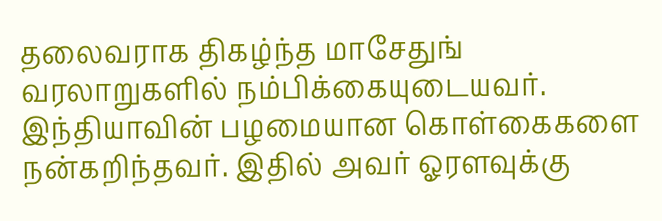தலைவராக திகழ்ந்த மாசேதுங் வரலாறுகளில் நம்பிக்கையுடையவர். இந்தியாவின் பழமையான கொள்கைகளை நன்கறிந்தவர். இதில் அவர் ஓரளவுக்கு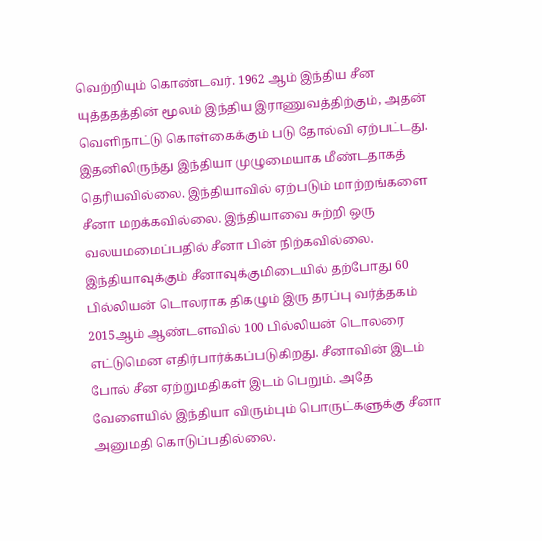வெற்றியும் கொண்டவர். 1962 ஆம் இந்திய சீன யுத்ததத்தின் மூலம் இந்திய இராணுவத்திற்கும், அதன் வெளிநாட்டு கொள்கைக்கும் படு தோல்வி ஏற்பட்டது. இதனிலிருந்து இந்தியா முழுமையாக மீண்டதாகத் தெரியவில்லை. இந்தியாவில் ஏற்படும் மாற்றங்களை சீனா மறக்கவில்லை. இந்தியாவை சுற்றி ஒரு வலயமமைப்பதில் சீனா பின் நிற்கவில்லை. இந்தியாவுக்கும் சீனாவுக்குமிடையில் தற்போது 60 பில்லியன் டொலராக திகழும் இரு தரப்பு வர்த்தகம் 2015ஆம் ஆண்டளவில் 100 பில்லியன் டொலரை எட்டுமென எதிர்பார்க்கப்படுகிறது. சீனாவின் இடம் போல் சீன ஏற்றுமதிகள் இடம் பெறும். அதே வேளையில் இந்தியா விரும்பும் பொருட்களுக்கு சீனா அனுமதி கொடுப்பதில்லை.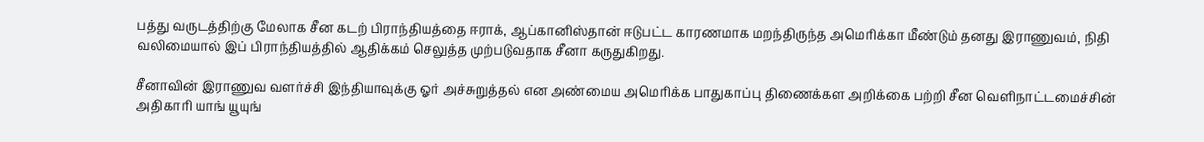பத்து வருடத்திற்கு மேலாக சீன கடற் பிராந்தியத்தை ஈராக், ஆப்கானிஸ்தான் ஈடுபட்ட காரணமாக மறந்திருந்த அமெரிக்கா மீண்டும் தனது இராணுவம், நிதி வலிமையால் இப் பிராந்தியத்தில் ஆதிக்கம் செலுத்த முற்படுவதாக சீனா கருதுகிறது.

சீனாவின் இராணுவ வளர்ச்சி இந்தியாவுக்கு ஓர் அச்சுறுத்தல் என அண்மைய அமெரிக்க பாதுகாப்பு திணைக்கள அறிக்கை பற்றி சீன வெளிநாட்டமைச்சின் அதிகாரி யாங் யூயுங்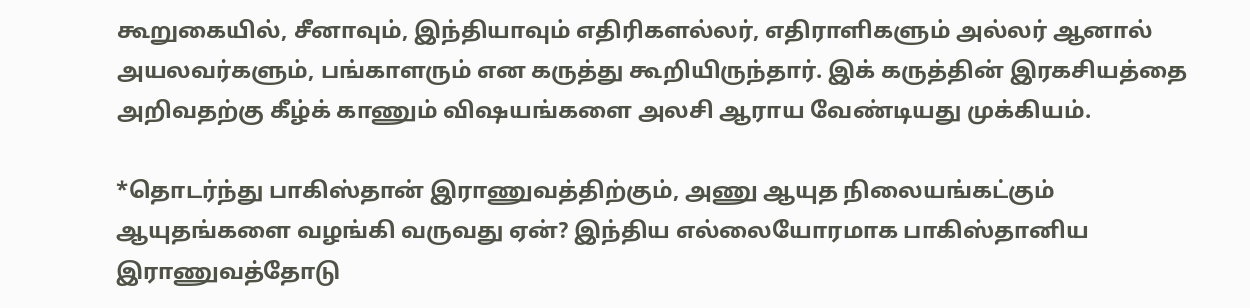கூறுகையில், சீனாவும், இந்தியாவும் எதிரிகளல்லர், எதிராளிகளும் அல்லர் ஆனால் அயலவர்களும், பங்காளரும் என கருத்து கூறியிருந்தார். இக் கருத்தின் இரகசியத்தை அறிவதற்கு கீழ்க் காணும் விஷயங்களை அலசி ஆராய வேண்டியது முக்கியம்.

*தொடர்ந்து பாகிஸ்தான் இராணுவத்திற்கும், அணு ஆயுத நிலையங்கட்கும் ஆயுதங்களை வழங்கி வருவது ஏன்? இந்திய எல்லையோரமாக பாகிஸ்தானிய இராணுவத்தோடு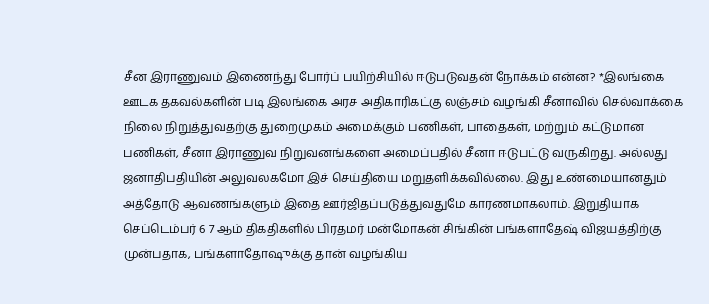சீன இராணுவம் இணைந்து போர்ப் பயிற்சியில் ஈடுபடுவதன் நோக்கம் என்ன? *இலங்கை ஊடக தகவல்களின் படி இலங்கை அரச அதிகாரிகட்கு லஞ்சம் வழங்கி சீனாவில் செல்வாக்கை நிலை நிறுத்துவதற்கு துறைமுகம் அமைக்கும் பணிகள், பாதைகள், மற்றும் கட்டுமான பணிகள், சீனா இராணுவ நிறுவனங்களை அமைப்பதில் சீனா ஈடுபட்டு வருகிறது. அல்லது ஜனாதிபதியின் அலுவலகமோ இச் செய்தியை மறுதளிக்கவில்லை. இது உண்மையானதும் அத்தோடு ஆவணங்களும் இதை ஊர்ஜிதப்படுத்துவதுமே காரணமாகலாம். இறுதியாக செப்டெம்பர் 6 7 ஆம் திகதிகளில் பிரதமர் மன்மோகன் சிங்கின் பங்களாதேஷ் விஜயத்திற்கு முன்பதாக, பங்களாதோஷுக்கு தான் வழங்கிய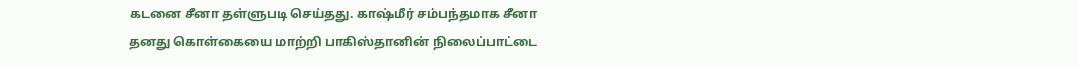கடனை சீனா தள்ளுபடி செய்தது. காஷ்மீர் சம்பந்தமாக சீனா தனது கொள்கையை மாற்றி பாகிஸ்தானின் நிலைப்பாட்டை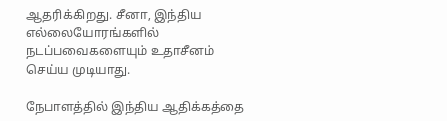ஆதரிக்கிறது. சீனா, இந்திய எல்லையோரங்களில் நடப்பவைகளையும் உதாசீனம் செய்ய முடியாது.

நேபாளத்தில் இந்திய ஆதிக்கத்தை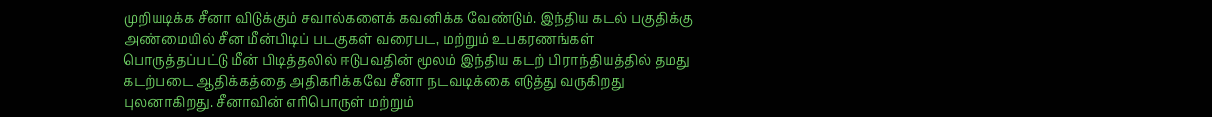முறியடிக்க சீனா விடுக்கும் சவால்களைக் கவனிக்க வேண்டும். இந்திய கடல் பகுதிக்கு அண்மையில் சீன மீன்பிடிப் படகுகள் வரைபட, மற்றும் உபகரணங்கள் பொருத்தப்பட்டு மீன் பிடித்தலில் ஈடுபவதின் மூலம் இந்திய கடற் பிராந்தியத்தில் தமது கடற்படை ஆதிக்கத்தை அதிகரிக்கவே சீனா நடவடிக்கை எடுத்து வருகிறது புலனாகிறது. சீனாவின் எரிபொருள் மற்றும்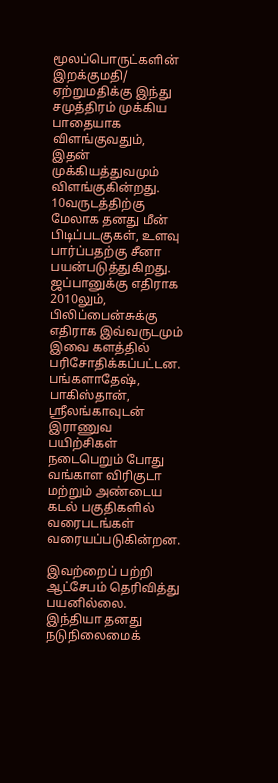மூலப்பொருட்களின் இறக்குமதி/ ஏற்றுமதிக்கு இந்து சமுத்திரம் முக்கிய பாதையாக விளங்குவதும், இதன் முக்கியத்துவமும் விளங்குகின்றது. 10வருடத்திற்கு மேலாக தனது மீன் பிடிப்படகுகள், உளவு பார்ப்பதற்கு சீனா பயன்படுத்துகிறது. ஜப்பானுக்கு எதிராக 2010லும், பிலிப்பைன்சுக்கு எதிராக இவ்வருடமும் இவை களத்தில் பரிசோதிக்கப்பட்டன. பங்களாதேஷ், பாகிஸ்தான், ஸ்ரீலங்காவுடன் இராணுவ பயிற்சிகள் நடைபெறும் போது வங்காள விரிகுடா மற்றும் அண்டைய கடல் பகுதிகளில் வரைபடங்கள் வரையப்படுகின்றன.

இவற்றைப் பற்றி ஆட்சேபம் தெரிவித்து பயனில்லை. இந்தியா தனது நடுநிலைமைக்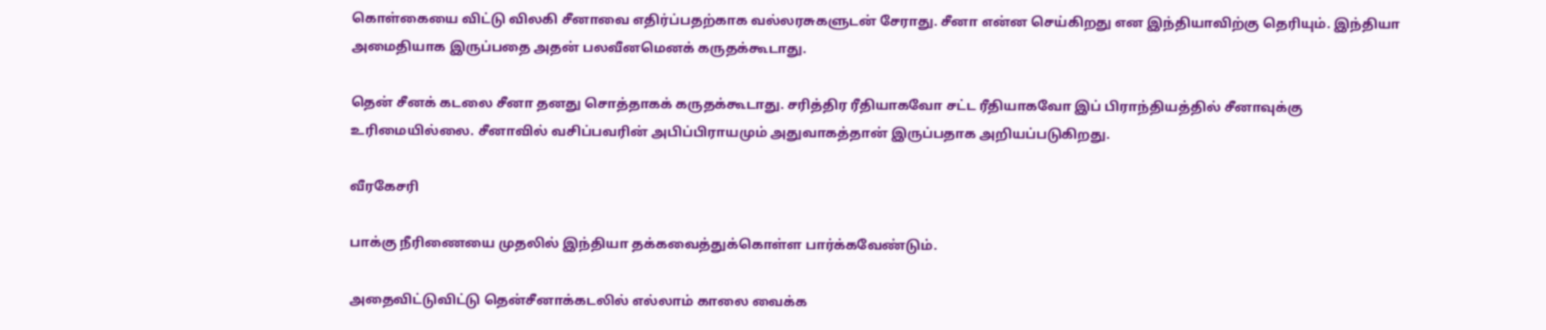கொள்கையை விட்டு விலகி சீனாவை எதிர்ப்பதற்காக வல்லரசுகளுடன் சேராது. சீனா என்ன செய்கிறது என இந்தியாவிற்கு தெரியும். இந்தியா அமைதியாக இருப்பதை அதன் பலவீனமெனக் கருதக்கூடாது.

தென் சீனக் கடலை சீனா தனது சொத்தாகக் கருதக்கூடாது. சரித்திர ரீதியாகவோ சட்ட ரீதியாகவோ இப் பிராந்தியத்தில் சீனாவுக்கு உரிமையில்லை. சீனாவில் வசிப்பவரின் அபிப்பிராயமும் அதுவாகத்தான் இருப்பதாக அறியப்படுகிறது.

வீரகேசரி

பாக்கு நீரிணையை முதலில் இந்தியா தக்கவைத்துக்கொள்ள பார்க்கவேண்டும்.

அதைவிட்டுவிட்டு தென்சீனாக்கடலில் எல்லாம் காலை வைக்க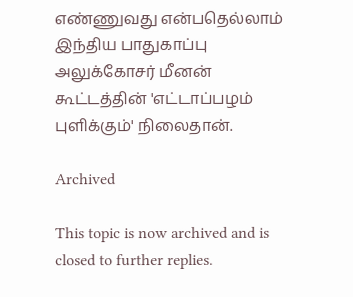எண்ணுவது என்பதெல்லாம் இந்திய பாதுகாப்பு அலுக்கோசர் மீனன் கூட்டத்தின் 'எட்டாப்பழம் புளிக்கும்' நிலைதான்.

Archived

This topic is now archived and is closed to further replies.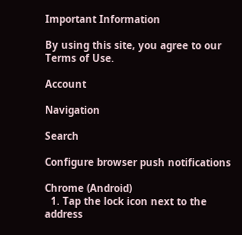Important Information

By using this site, you agree to our Terms of Use.

Account

Navigation

Search

Configure browser push notifications

Chrome (Android)
  1. Tap the lock icon next to the address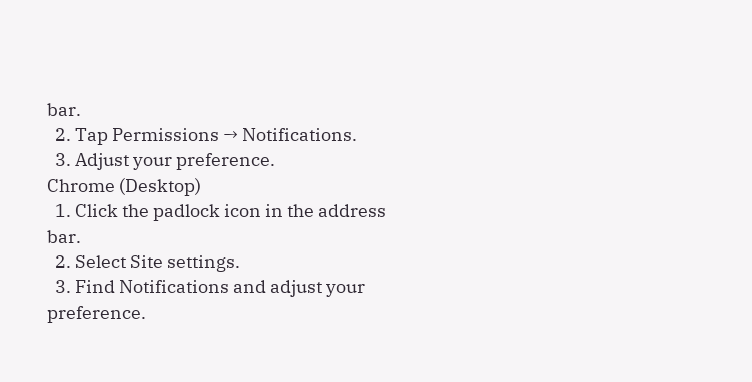bar.
  2. Tap Permissions → Notifications.
  3. Adjust your preference.
Chrome (Desktop)
  1. Click the padlock icon in the address bar.
  2. Select Site settings.
  3. Find Notifications and adjust your preference.